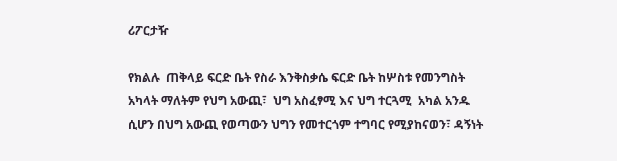ሪፖርታዥ

የክልሉ  ጠቅላይ ፍርድ ቤት የስራ እንቅስቃሴ ፍርድ ቤት ከሦስቱ የመንግስት አካላት ማለትም የህግ አውጪ፣  ህግ አስፈፃሚ እና ህግ ተርጓሚ  አካል አንዱ ሲሆን በህግ አውጪ የወጣውን ህግን የመተርጎም ተግባር የሚያከናወን፣ ዳኝነት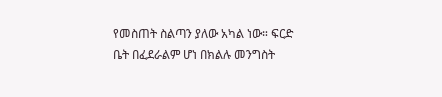የመስጠት ስልጣን ያለው አካል ነው። ፍርድ ቤት በፈደራልም ሆነ በክልሉ መንግስት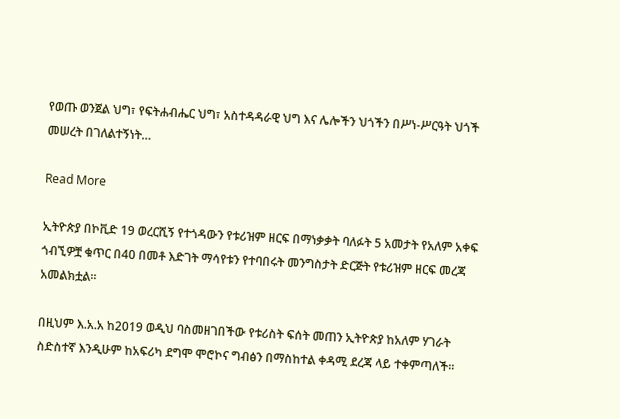የወጡ ወንጀል ህግ፣ የፍትሐብሔር ህግ፣ አስተዳዳራዊ ህግ እና ሌሎችን ህጎችን በሥነ-ሥርዓት ህጎች መሠረት በገለልተኝነት…

Read More

ኢትዮጵያ በኮቪድ 19 ወረርሺኝ የተጎዳውን የቱሪዝም ዘርፍ በማነቃቃት ባለፉት 5 አመታት የአለም አቀፍ ጎብኚዎቿ ቁጥር በ40 በመቶ እድገት ማሳየቱን የተባበሩት መንግስታት ድርጅት የቱሪዝም ዘርፍ መረጃ አመልክቷል።

በዚህም እ.አ.አ ከ2019 ወዲህ ባስመዘገበችው የቱሪስት ፍሰት መጠን ኢትዮጵያ ከአለም ሃገራት ስድስተኛ እንዲሁም ከአፍሪካ ደግሞ ሞሮኮና ግብፅን በማስከተል ቀዳሚ ደረጃ ላይ ተቀምጣለች።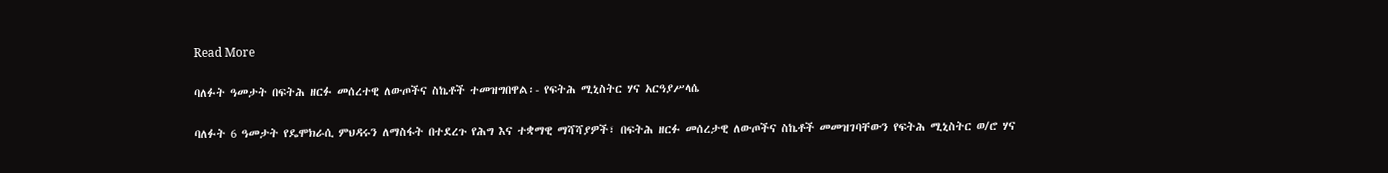Read More

ባለፉት ዓመታት በፍትሕ ዘርፉ መሰረተዊ ለውጦችና ስኬቶች ተመዝግበዋል፡- የፍትሕ ሚኒስትር ሃና አርዓያሥላሴ

ባለፉት 6 ዓመታት የዴሞክራሲ ምህዳሩን ለማስፋት በተደረጉ የሕግ እና ተቋማዊ ማሻሻያዎች፣ በፍትሕ ዘርፉ መሰረታዊ ለውጦችና ስኬቶች መመዝገባቸውን የፍትሕ ሚኒስትር ወ/ሮ ሃና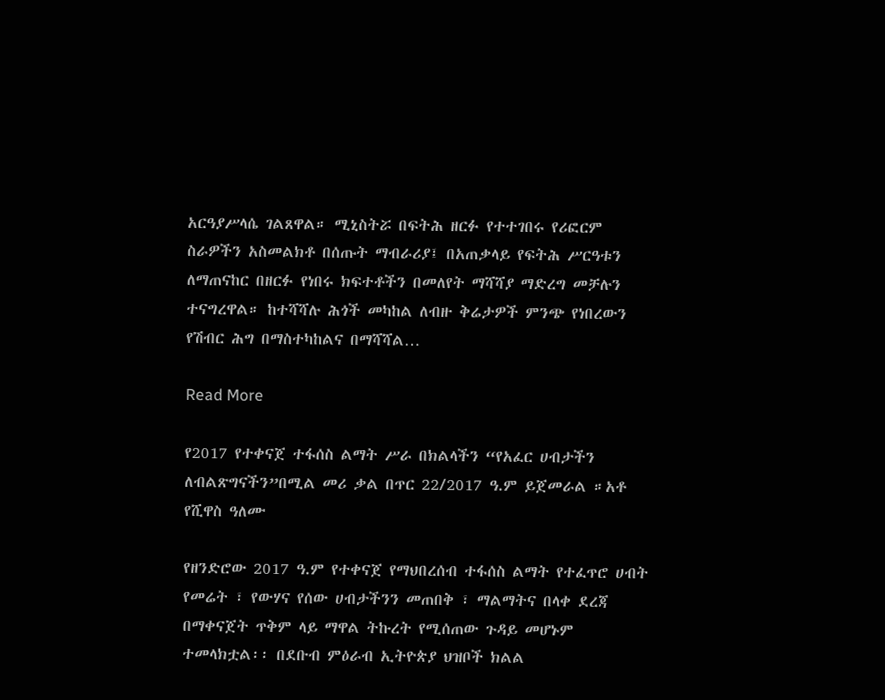አርዓያሥላሴ ገልጸዋል። ሚኒስትሯ በፍትሕ ዘርፉ የተተገበሩ የሪፎርም ስራዎችን አስመልክቶ በሰጡት ማብራሪያ፤ በአጠቃላይ የፍትሕ ሥርዓቱን ለማጠናከር በዘርፉ የነበሩ ክፍተቶችን በመለየት ማሻሻያ ማድረግ መቻሉን ተናግረዋል። ከተሻሻሉ ሕጎች መካከል ለብዙ ቅሬታዎች ምንጭ የነበረውን የሽብር ሕግ በማስተካከልና በማሻሻል…

Read More

የ2017 የተቀናጀ ተፋሰስ ልማት ሥራ በክልላችን “የአፈር ሀብታችን ለብልጽግናችን”በሚል መሪ ቃል በጥር 22/2017 ዓ.ም ይጀመራል ።አቶ የሺዋስ ዓለሙ

የዘንድሮው 2017 ዓ.ም የተቀናጀ የማህበረሰብ ተፋሰስ ልማት የተፈጥሮ ሀብት የመሬት ፣ የውሃና የሰው ሀብታችንን መጠበቅ ፣ ማልማትና በላቀ ደረጃ በማቀናጀት ጥቅም ላይ ማዋል ትኩረት የሚሰጠው ጉዳይ መሆኑም ተመላክቷል፡፡ በደቡብ ምዕራብ ኢትዮጵያ ህዝቦች ክልል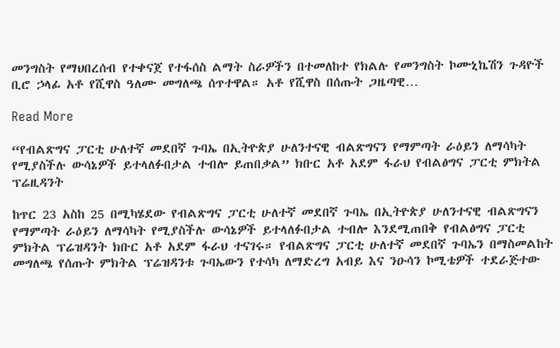መንግስት የማህበረሰብ የተቀናጀ የተፋሰስ ልማት ስራዎችን በተመለከተ የክልሉ የመንግስት ኮሙኒኬሽን ጉዳዮች ቢሮ ኃላፊ አቶ የሺዋስ ዓለሙ መግለጫ ሰጥተዋል። አቶ የሺዋስ በሰጡት ጋዜጣዊ…

Read More

“የብልጽግና ፓርቲ ሁለተኛ መደበኛ ጉባኤ በኢትዮጵያ ሁለንተናዊ ብልጽግናን የማምጣት ራዕይን ለማሳካት የሚያስችሉ ውሳኔዎች ይተላለፉበታል ተብሎ ይጠበቃል” ክቡር አቶ አደም ፋራህ የብልፅግና ፓርቲ ምክትል ፕሬዚዳንት

ከጥር 23 አስከ 25 በሚካሄደው የብልጽግና ፓርቲ ሁለተኛ መደበኛ ጉባኤ በኢትዮጵያ ሁለንተናዊ ብልጽግናን የማምጣት ራዕይን ለማሳካት የሚያስችሉ ውሳኔዎች ይተላለፉበታል ተብሎ እንደሚጠበቅ የብልፅግና ፓርቲ ምክትል ፕሬዝዳንት ክቡር አቶ አደም ፋራህ ተናገሩ። የብልጽግና ፓርቲ ሁለተኛ መደበኛ ጉባኤን በማስመልከት መግለጫ የሰጡት ምክትል ፕሬዝዳንቱ ጉባኤውን የተሳካ ለማድረግ አብይ እና ንዑሳን ኮሚቴዎች ተደራጅተው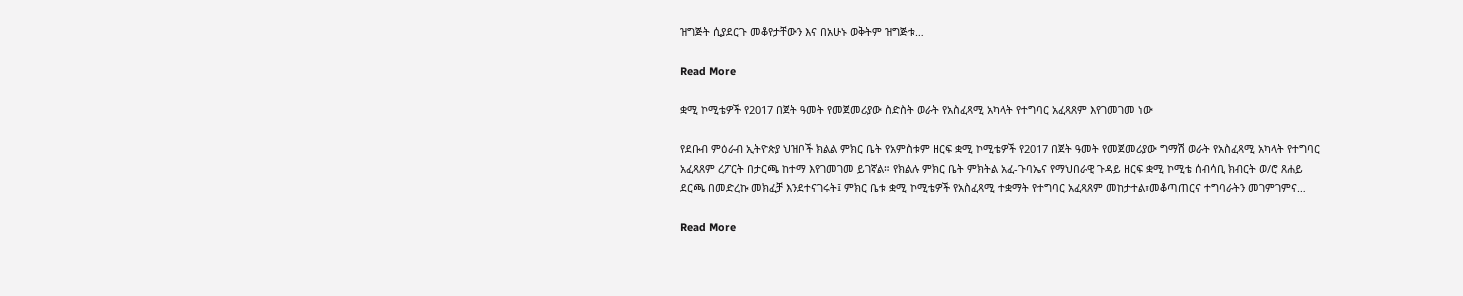ዝግጅት ሲያደርጉ መቆየታቸውን እና በአሁኑ ወቅትም ዝግጅቱ…

Read More

ቋሚ ኮሚቴዎች የ2017 በጀት ዓመት የመጀመሪያው ስድስት ወራት የአስፈጻሚ አካላት የተግባር አፈጻጸም እየገመገመ ነው

የደቡብ ምዕራብ ኢትዮጵያ ህዝቦች ክልል ምክር ቤት የአምስቱም ዘርፍ ቋሚ ኮሚቴዎች የ2017 በጀት ዓመት የመጀመሪያው ግማሽ ወራት የአስፈጻሚ አካላት የተግባር አፈጻጸም ረፖርት በታርጫ ከተማ እየገመገመ ይገኛል። የክልሉ ምክር ቤት ምክትል አፈ-ጉባኤና የማህበራዊ ጉዳይ ዘርፍ ቋሚ ኮሚቴ ሰብሳቢ ክብርት ወ/ሮ ጸሐይ ደርጫ በመድረኩ መክፈቻ እንደተናገሩት፤ ምክር ቤቱ ቋሚ ኮሚቴዎች የአስፈጻሚ ተቋማት የተግባር አፈጻጸም መከታተል፣መቆጣጠርና ተግባራትን መገምገምና…

Read More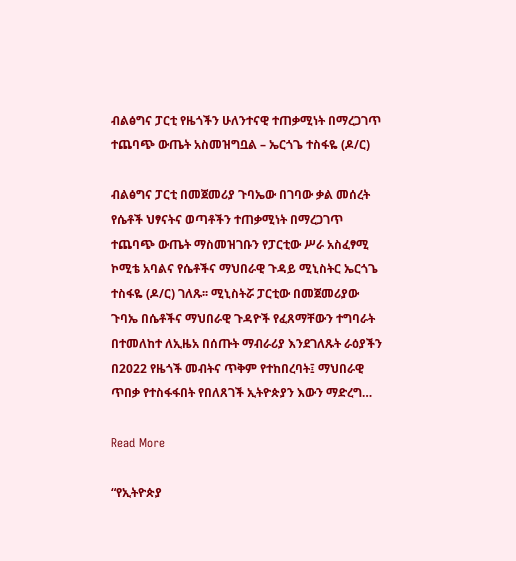ብልፅግና ፓርቲ የዜጎችን ሁለንተናዊ ተጠቃሚነት በማረጋገጥ ተጨባጭ ውጤት አስመዝግቧል – ኤርጎጌ ተስፋዬ (ዶ/ር)

ብልፅግና ፓርቲ በመጀመሪያ ጉባኤው በገባው ቃል መሰረት የሴቶች ህፃናትና ወጣቶችን ተጠቃሚነት በማረጋገጥ ተጨባጭ ውጤት ማስመዝገቡን የፓርቲው ሥራ አስፈፃሚ ኮሚቴ አባልና የሴቶችና ማህበራዊ ጉዳይ ሚኒስትር ኤርጎጌ ተስፋዬ (ዶ/ር) ገለጹ፡፡ ሚኒስትሯ ፓርቲው በመጀመሪያው ጉባኤ በሴቶችና ማህበራዊ ጉዳዮች የፈጸማቸውን ተግባራት በተመለከተ ለኢዜአ በሰጡት ማብራሪያ እንደገለጹት ራዕያችን በ2022 የዜጎች መብትና ጥቅም የተከበረባት፤ ማህበራዊ ጥበቃ የተስፋፋበት የበለጸገች ኢትዮጵያን እውን ማድረግ…

Read More

“የኢትዮጵያ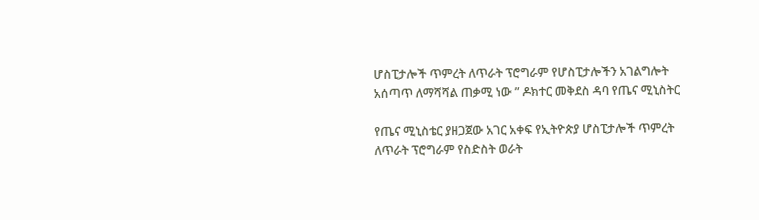ሆስፒታሎች ጥምረት ለጥራት ፕሮግራም የሆስፒታሎችን አገልግሎት አሰጣጥ ለማሻሻል ጠቃሚ ነው ” ዶክተር መቅደስ ዳባ የጤና ሚኒስትር

የጤና ሚኒስቴር ያዘጋጀው አገር አቀፍ የኢትዮጵያ ሆስፒታሎች ጥምረት ለጥራት ፕሮግራም የስድስት ወራት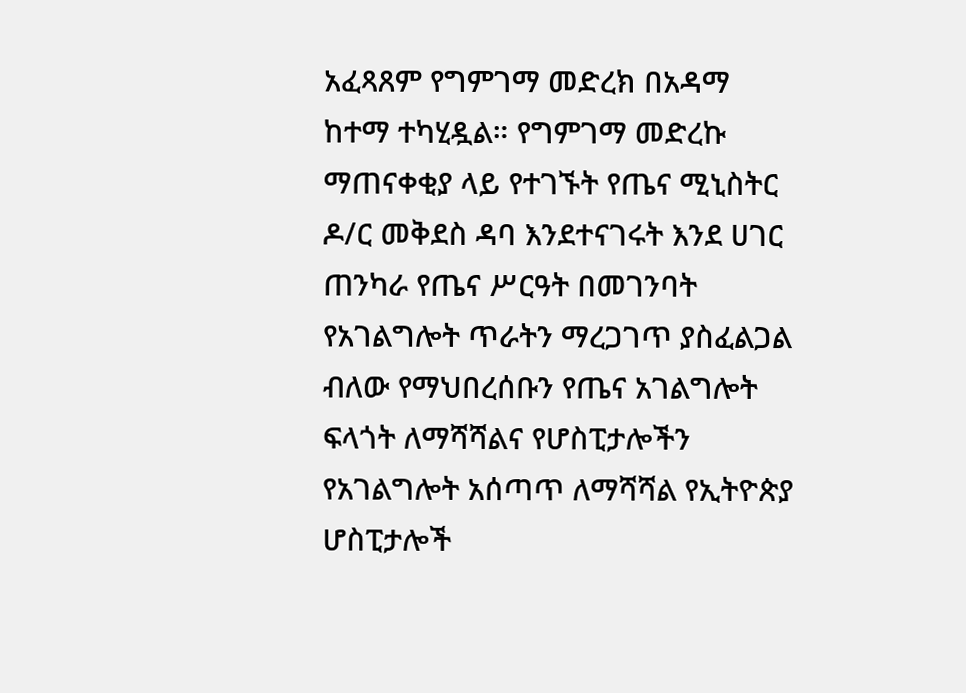አፈጻጸም የግምገማ መድረክ በአዳማ ከተማ ተካሂዷል። የግምገማ መድረኩ ማጠናቀቂያ ላይ የተገኙት የጤና ሚኒስትር ዶ/ር መቅደስ ዳባ እንደተናገሩት እንደ ሀገር ጠንካራ የጤና ሥርዓት በመገንባት የአገልግሎት ጥራትን ማረጋገጥ ያስፈልጋል ብለው የማህበረሰቡን የጤና አገልግሎት ፍላጎት ለማሻሻልና የሆስፒታሎችን የአገልግሎት አሰጣጥ ለማሻሻል የኢትዮጵያ ሆስፒታሎች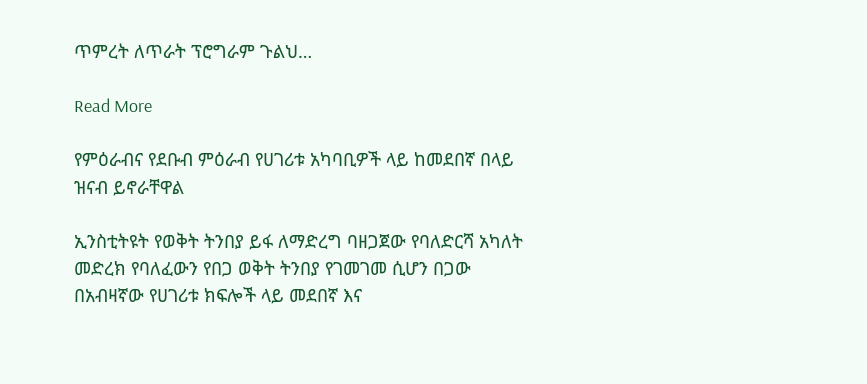ጥምረት ለጥራት ፕሮግራም ጉልህ…

Read More

የምዕራብና የደቡብ ምዕራብ የሀገሪቱ አካባቢዎች ላይ ከመደበኛ በላይ ዝናብ ይኖራቸዋል

ኢንስቲትዩት የወቅት ትንበያ ይፋ ለማድረግ ባዘጋጀው የባለድርሻ አካለት መድረክ የባለፈውን የበጋ ወቅት ትንበያ የገመገመ ሲሆን በጋው በአብዛኛው የሀገሪቱ ክፍሎች ላይ መደበኛ እና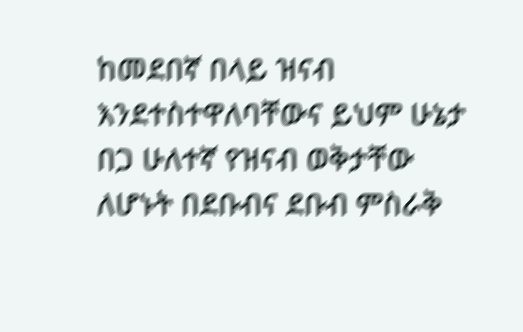ከመደበኛ በላይ ዝናብ እንደተስተዋለባቸውና ይህም ሁኔታ በጋ ሁለተኛ የዝናብ ወቅታቸው ለሆኑት በደቡብና ደቡብ ምስራቅ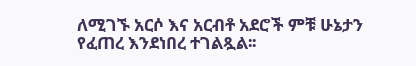ለሚገኙ አርሶ እና አርብቶ አደሮች ምቹ ሁኔታን የፈጠረ እንደነበረ ተገልጿል፡፡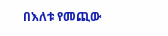በእለቱ የመጪው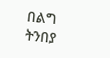በልግ ትንበያ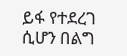ይፋ የተደረገ ሲሆን በልግ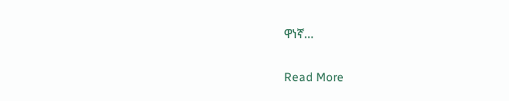ዋነኛ…

Read More